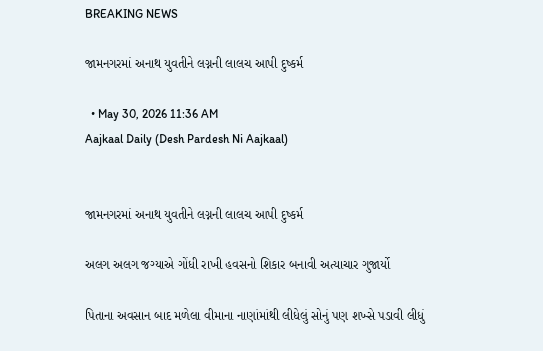BREAKING NEWS

જામનગરમાં અનાથ યુવતીને લગ્નની લાલચ આપી દુષ્કર્મ

  • May 30, 2026 11:36 AM
Aajkaal Daily (Desh Pardesh Ni Aajkaal)


જામનગરમાં અનાથ યુવતીને લગ્નની લાલચ આપી દુષ્કર્મ

અલગ અલગ જગ્યાએ ગોંધી રાખી હવસનો શિકાર બનાવી અત્યાચાર ગુજાર્યો

પિતાના અવસાન બાદ મળેલા વીમાના નાણાંમાંથી લીધેલું સોનું પણ શખ્સે પડાવી લીધું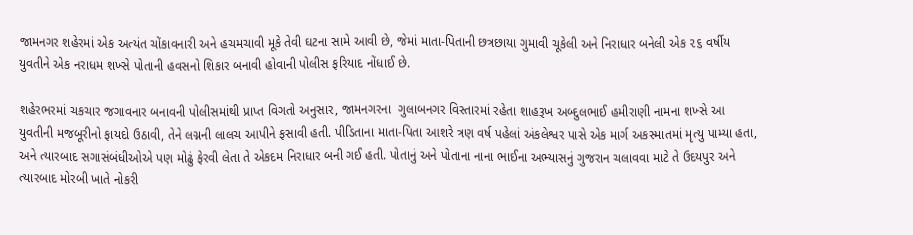જામનગર શહેરમાં એક અત્યંત ચોંકાવનારી અને હચમચાવી મૂકે તેવી ઘટના સામે આવી છે, જેમાં માતા-પિતાની છત્રછાયા ગુમાવી ચૂકેલી અને નિરાધાર બનેલી એક ૨૬ વર્ષીય યુવતીને એક નરાધમ શખ્સે પોતાની હવસનો શિકાર બનાવી હોવાની પોલીસ ફરિયાદ નોંધાઈ છે.

શહેરભરમાં ચકચાર જગાવનાર બનાવની પોલીસમાંથી પ્રાપ્ત વિગતો અનુસાર, જામનગરના  ગુલાબનગર વિસ્તારમાં રહેતા શાહરૂખ અબ્દુલભાઈ હમીરાણી નામના શખ્સે આ યુવતીની મજબૂરીનો ફાયદો ઉઠાવી, તેને લગ્નની લાલચ આપીને ફસાવી હતી. પીડિતાના માતા-પિતા આશરે ત્રણ વર્ષ પહેલાં અંકલેશ્વર પાસે એક માર્ગ અકસ્માતમાં મૃત્યુ પામ્યા હતા, અને ત્યારબાદ સગાસંબંધીઓએ પણ મોઢું ફેરવી લેતા તે એકદમ નિરાધાર બની ગઈ હતી. પોતાનું અને પોતાના નાના ભાઈના અભ્યાસનું ગુજરાન ચલાવવા માટે તે ઉદયપુર અને ત્યારબાદ મોરબી ખાતે નોકરી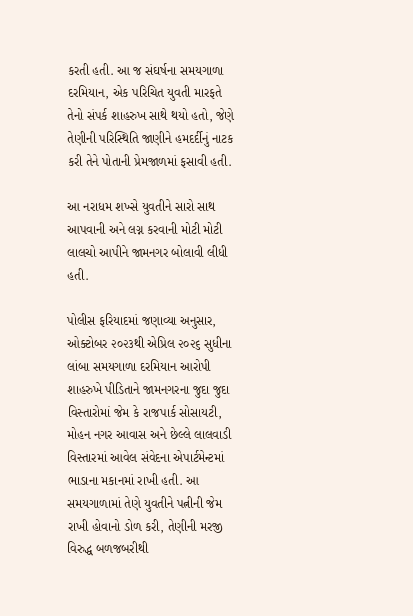કરતી હતી. આ જ સંઘર્ષના સમયગાળા દરમિયાન, એક પરિચિત યુવતી મારફતે તેનો સંપર્ક શાહરુખ સાથે થયો હતો, જેણે તેણીની પરિસ્થિતિ જાણીને હમદર્દીનું નાટક કરી તેને પોતાની પ્રેમજાળમાં ફસાવી હતી.

આ નરાધમ શખ્સે યુવતીને સારો સાથ આપવાની અને લગ્ન કરવાની મોટી મોટી લાલચો આપીને જામનગર બોલાવી લીધી હતી.

પોલીસ ફરિયાદમાં જણાવ્યા અનુસાર, ઓક્ટોબર ૨૦૨૩થી એપ્રિલ ૨૦૨૬ સુધીના લાંબા સમયગાળા દરમિયાન આરોપી શાહરુખે પીડિતાને જામનગરના જુદા જુદા વિસ્તારોમાં જેમ કે રાજપાર્ક સોસાયટી, મોહન નગર આવાસ અને છેલ્લે લાલવાડી વિસ્તારમાં આવેલ સંવેદના એપાર્ટમેન્ટમાં ભાડાના મકાનમાં રાખી હતી. આ સમયગાળામાં તેણે યુવતીને પત્નીની જેમ રાખી હોવાનો ડોળ કરી, તેણીની મરજી વિરુદ્ધ બળજબરીથી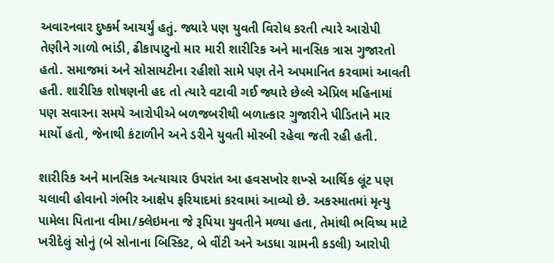અવારનવાર દુષ્કર્મ આચર્યું હતું. જ્યારે પણ યુવતી વિરોધ કરતી ત્યારે આરોપી તેણીને ગાળો ભાંડી, ઢીકાપાટુનો માર મારી શારીરિક અને માનસિક ત્રાસ ગુજારતો હતો. સમાજમાં અને સોસાયટીના રહીશો સામે પણ તેને અપમાનિત કરવામાં આવતી હતી. શારીરિક શોષણની હદ તો ત્યારે વટાવી ગઈ જ્યારે છેલ્લે એપ્રિલ મહિનામાં પણ સવારના સમયે આરોપીએ બળજબરીથી બળાત્કાર ગુજારીને પીડિતાને માર માર્યો હતો, જેનાથી કંટાળીને અને ડરીને યુવતી મોરબી રહેવા જતી રહી હતી.

શારીરિક અને માનસિક અત્યાચાર ઉપરાંત આ હવસખોર શખ્સે આર્થિક લૂંટ પણ ચલાવી હોવાનો ગંભીર આક્ષેપ ફરિયાદમાં કરવામાં આવ્યો છે. અકસ્માતમાં મૃત્યુ પામેલા પિતાના વીમા/ક્લેઇમના જે રૂપિયા યુવતીને મળ્યા હતા, તેમાંથી ભવિષ્ય માટે ખરીદેલું સોનું (બે સોનાના બિસ્કિટ, બે વીંટી અને અડધા ગ્રામની કડલી) આરોપી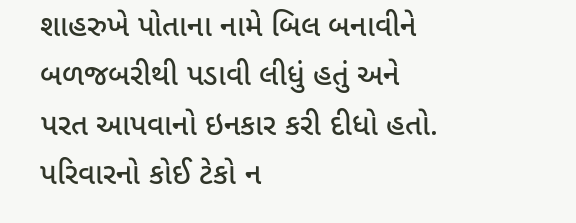શાહરુખે પોતાના નામે બિલ બનાવીને બળજબરીથી પડાવી લીધું હતું અને પરત આપવાનો ઇનકાર કરી દીધો હતો. પરિવારનો કોઈ ટેકો ન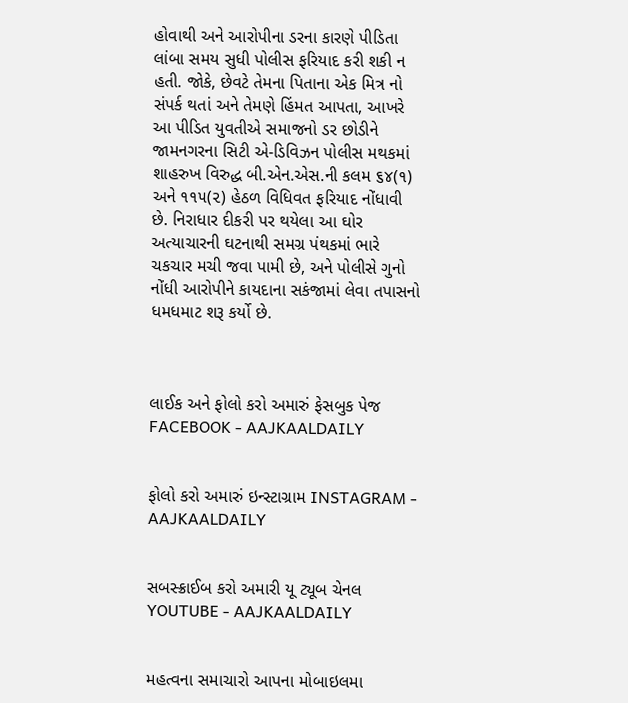હોવાથી અને આરોપીના ડરના કારણે પીડિતા લાંબા સમય સુધી પોલીસ ફરિયાદ કરી શકી ન હતી. જોકે, છેવટે તેમના પિતાના એક મિત્ર નો સંપર્ક થતાં અને તેમણે હિંમત આપતા, આખરે આ પીડિત યુવતીએ સમાજનો ડર છોડીને જામનગરના સિટી એ-ડિવિઝન પોલીસ મથકમાં શાહરુખ વિરુદ્ધ બી.એન.એસ.ની કલમ ૬૪(૧) અને ૧૧૫(૨) હેઠળ વિધિવત ફરિયાદ નોંધાવી છે. નિરાધાર દીકરી પર થયેલા આ ઘોર અત્યાચારની ઘટનાથી સમગ્ર પંથકમાં ભારે ચકચાર મચી જવા પામી છે, અને પોલીસે ગુનો નોંધી આરોપીને કાયદાના સકંજામાં લેવા તપાસનો ધમધમાટ શરૂ કર્યો છે.



લાઈક અને ફોલો કરો અમારું ફેસબુક પેજ FACEBOOK - AAJKAALDAILY


ફોલો કરો અમારું ઇન્સ્ટાગ્રામ INSTAGRAM - AAJKAALDAILY


સબસ્ક્રાઈબ કરો અમારી યૂ ટ્યૂબ ચેનલ YOUTUBE - AAJKAALDAILY


મહત્વના સમાચારો આપના મોબાઇલમા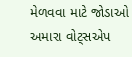મેળવવા માટે જોડાઓ અમારા વોટ્સએપ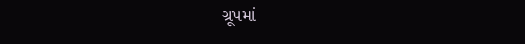ગ્રૂપમાં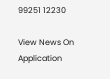99251 12230

View News On Application